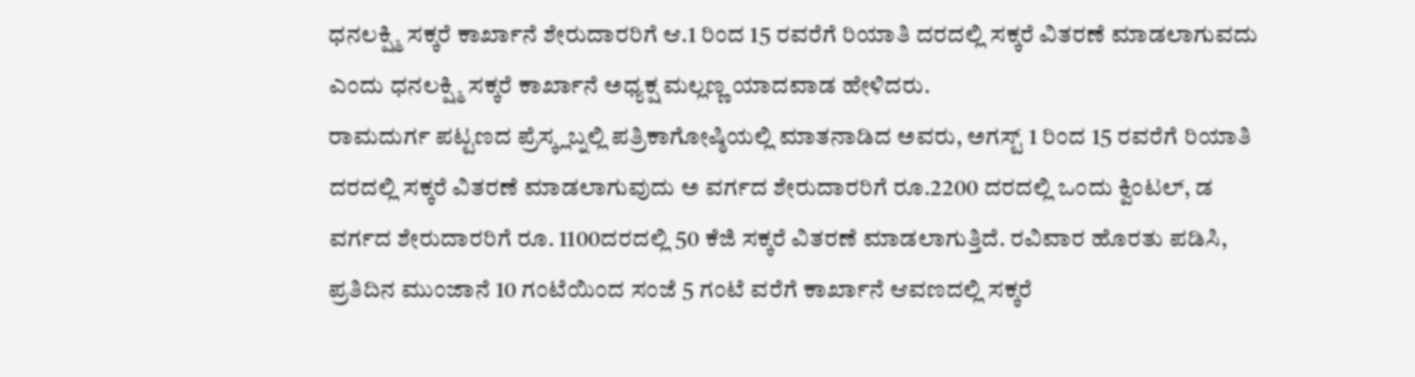ಧನಲಕ್ಷ್ಮಿ ಸಕ್ಕರೆ ಕಾರ್ಖಾನೆ ಶೇರುದಾರರಿಗೆ ಆ.1 ರಿಂದ 15 ರವರೆಗೆ ರಿಯಾತಿ ದರದಲ್ಲಿ ಸಕ್ಕರೆ ವಿತರಣೆ ಮಾಡಲಾಗುವದು ಎಂದು ಧನಲಕ್ಷ್ಮಿ ಸಕ್ಕರೆ ಕಾರ್ಖಾನೆ ಅಧ್ಯಕ್ಷ ಮಲ್ಲಣ್ಣ ಯಾದವಾಡ ಹೇಳಿದರು.
ರಾಮದುರ್ಗ ಪಟ್ಟಣದ ಪ್ರೆಸ್ಕ್ಲಬ್ನಲ್ಲಿ ಪತ್ರಿಕಾಗೋಷ್ಠಿಯಲ್ಲಿ ಮಾತನಾಡಿದ ಅವರು, ಅಗಸ್ಟ್ 1 ರಿಂದ 15 ರವರೆಗೆ ರಿಯಾತಿ ದರದಲ್ಲಿ ಸಕ್ಕರೆ ವಿತರಣೆ ಮಾಡಲಾಗುವುದು ಅ ವರ್ಗದ ಶೇರುದಾರರಿಗೆ ರೂ.2200 ದರದಲ್ಲಿ ಒಂದು ಕ್ವಿಂಟಲ್, ಡ ವರ್ಗದ ಶೇರುದಾರರಿಗೆ ರೂ. 1100ದರದಲ್ಲಿ 50 ಕೆಜಿ ಸಕ್ಕರೆ ವಿತರಣೆ ಮಾಡಲಾಗುತ್ತಿದೆ. ರವಿವಾರ ಹೊರತು ಪಡಿಸಿ, ಪ್ರತಿದಿನ ಮುಂಜಾನೆ 10 ಗಂಟೆಯಿಂದ ಸಂಜೆ 5 ಗಂಟೆ ವರೆಗೆ ಕಾರ್ಖಾನೆ ಆವಣದಲ್ಲಿ ಸಕ್ಕರೆ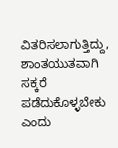ವಿತರಿಸಲಾಗುತ್ತಿದ್ದು, ಶಾಂತಯುತವಾಗಿ ಸಕ್ಕರೆ ಪಡೆದುಕೊಳ್ಳಬೇಕು ಎಂದು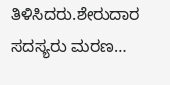ತಿಳಿಸಿದರು.ಶೇರುದಾರ ಸದಸ್ಯರು ಮರಣ…